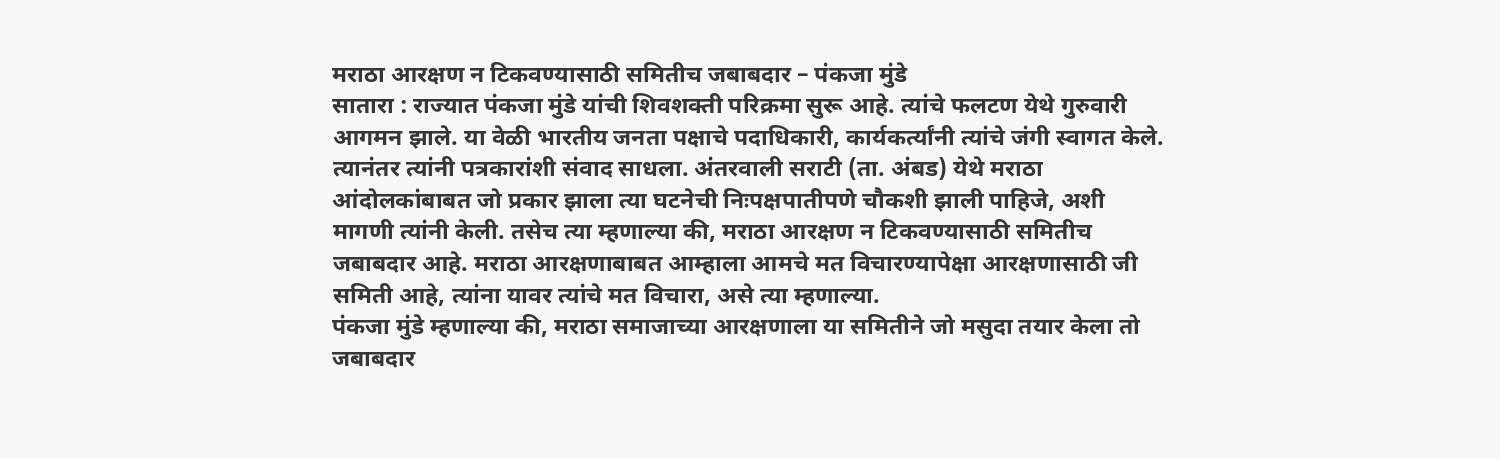मराठा आरक्षण न टिकवण्यासाठी समितीच जबाबदार – पंकजा मुंडे
सातारा : राज्यात पंकजा मुंडे यांची शिवशक्ती परिक्रमा सुरू आहे. त्यांचे फलटण येथे गुरुवारी आगमन झाले. या वेळी भारतीय जनता पक्षाचे पदाधिकारी, कार्यकर्त्यांनी त्यांचे जंगी स्वागत केले. त्यानंतर त्यांनी पत्रकारांशी संवाद साधला. अंतरवाली सराटी (ता. अंबड) येथे मराठा आंदोलकांबाबत जो प्रकार झाला त्या घटनेची निःपक्षपातीपणे चौकशी झाली पाहिजे, अशी मागणी त्यांनी केली. तसेच त्या म्हणाल्या की, मराठा आरक्षण न टिकवण्यासाठी समितीच जबाबदार आहे. मराठा आरक्षणाबाबत आम्हाला आमचे मत विचारण्यापेक्षा आरक्षणासाठी जी समिती आहे, त्यांना यावर त्यांचे मत विचारा, असे त्या म्हणाल्या.
पंकजा मुंडे म्हणाल्या की, मराठा समाजाच्या आरक्षणाला या समितीने जो मसुदा तयार केला तो जबाबदार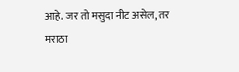आहे. जर तो मसुदा नीट असेल, तर मराठा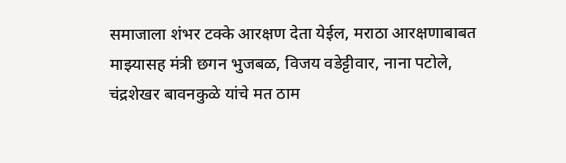समाजाला शंभर टक्के आरक्षण देता येईल, मराठा आरक्षणाबाबत माझ्यासह मंत्री छगन भुजबळ, विजय वडेट्टीवार, नाना पटोले, चंद्रशेखर बावनकुळे यांचे मत ठाम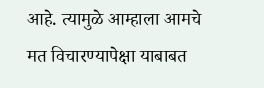आहे. त्यामुळे आम्हाला आमचे मत विचारण्यापेक्षा याबाबत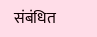संबंधित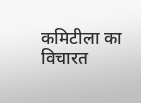कमिटीला का विचारत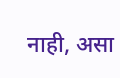नाही, असा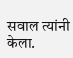सवाल त्यांनी केला.